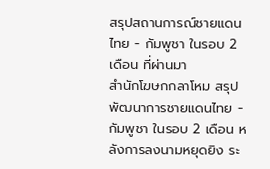สรุปสถานการณ์ชายแดนไทย - กัมพูชา ในรอบ 2 เดือน ที่ผ่านมา
สำนักโฆษกกลาโหม สรุปพัฒนาการชายแดนไทย - กัมพูชา ในรอบ 2 เดือน หลังการลงนามหยุดยิง ระ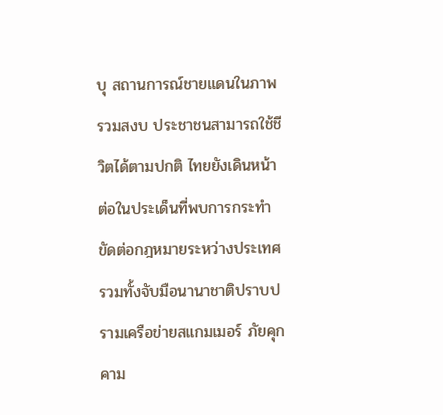บุ สถานการณ์ชายแดนในภาพรวมสงบ ประชาชนสามารถใช้ชีวิตได้ตามปกติ ไทยยังเดินหน้าต่อในประเด็นที่พบการกระทำขัดต่อกฎหมายระหว่างประเทศ รวมทั้งจับมือนานาชาติปราบปรามเครือข่ายสแกมเมอร์ ภัยคุกคาม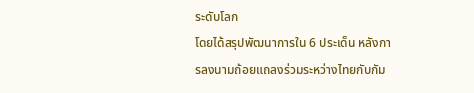ระดับโลก
โดยได้สรุปพัฒนาการใน 6 ประเด็น หลังการลงนามถ้อยแถลงร่วมระหว่างไทยกับกัม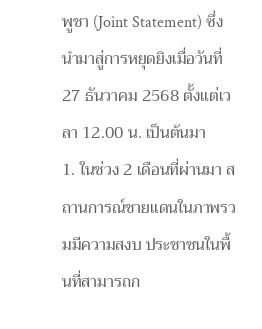พูชา (Joint Statement) ซึ่งนำมาสู่การหยุดยิงเมื่อวันที่ 27 ธันวาคม 2568 ตั้งแต่เวลา 12.00 น. เป็นต้นมา
1. ในช่วง 2 เดือนที่ผ่านมา สถานการณ์ชายแดนในภาพรวมมีความสงบ ประชาชนในพื้นที่สามารถก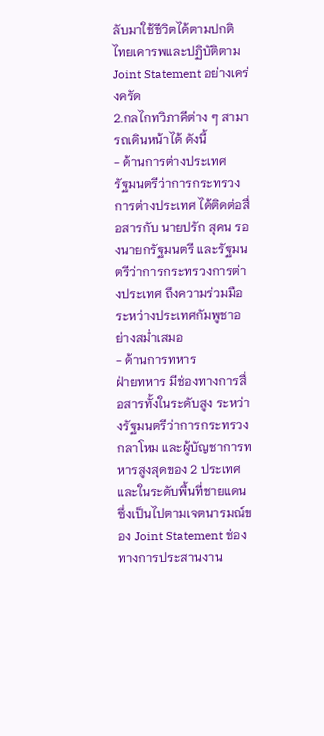ลับมาใช้ชีวิตได้ตามปกติ ไทยเคารพและปฏิบัติตาม Joint Statement อย่างเคร่งครัด
2.กลไกทวิภาคีต่าง ๆ สามารถเดินหน้าได้ ดังนี้
- ด้านการต่างประเทศ
รัฐมนตรีว่าการกระทรวงการต่างประเทศ ได้ติดต่อสื่อสารกับ นายปรัก สุคน รองนายกรัฐมนตรี และรัฐมนตรีว่าการกระทรวงการต่างประเทศ ถึงความร่วมมือระหว่างประเทศกัมพูชาอย่างสม่ำเสมอ
- ด้านการทหาร
ฝ่ายทหาร มีช่องทางการสื่อสารทั้งในระดับสูง ระหว่างรัฐมนตรีว่าการกระทรวงกลาโหม และผู้บัญชาการทหารสูงสุดของ 2 ประเทศ และในระดับพื้นที่ชายแดน ซึ่งเป็นไปตามเจตนารมณ์ของ Joint Statement ช่องทางการประสานงาน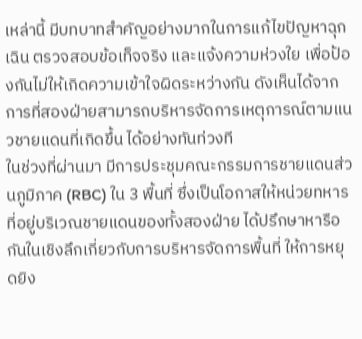เหล่านี้ มีบทบาทสำคัญอย่างมากในการแก้ไขปัญหาฉุกเฉิน ตรวจสอบข้อเท็จจริง และแจ้งความห่วงใย เพื่อป้องกันไม่ให้เกิดความเข้าใจผิดระหว่างกัน ดังเห็นได้จากการที่สองฝ่ายสามารถบริหารจัดการเหตุการณ์ตามแนวชายแดนที่เกิดขึ้น ได้อย่างทันท่วงที
ในช่วงที่ผ่านมา มีการประชุมคณะกรรมการชายแดนส่วนภูมิภาค (RBC) ใน 3 พื้นที่ ซึ่งเป็นโอกาสให้หน่วยทหารที่อยู่บริเวณชายแดนของทั้งสองฝ่าย ได้ปรึกษาหารือกันในเชิงลึกเกี่ยวกับการบริหารจัดการพื้นที่ ให้การหยุดยิง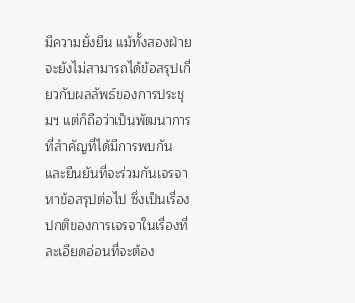มีความยั่งยืน แม้ทั้งสองฝ่ายจะยังไม่สามารถได้ข้อสรุปเกี่ยวกับผลลัพธ์ของการประชุมฯ แต่ก็ถือว่าเป็นพัฒนาการที่สำคัญที่ได้มีการพบกัน และยืนยันที่จะร่วมกันเจรจาหาข้อสรุปต่อไป ซึ่งเป็นเรื่องปกติของการเจรจาในเรื่องที่ละเอียดอ่อนที่จะต้อง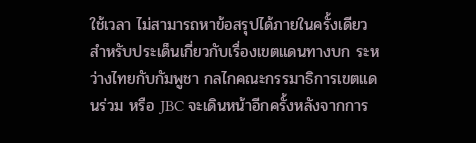ใช้เวลา ไม่สามารถหาข้อสรุปได้ภายในครั้งเดียว
สำหรับประเด็นเกี่ยวกับเรื่องเขตแดนทางบก ระหว่างไทยกับกัมพูชา กลไกคณะกรรมาธิการเขตแดนร่วม หรือ JBC จะเดินหน้าอีกครั้งหลังจากการ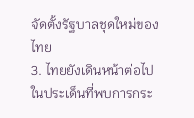จัดตั้งรัฐบาลชุดใหม่ของไทย
3. ไทยยังเดินหน้าต่อไปในประเด็นที่พบการกระ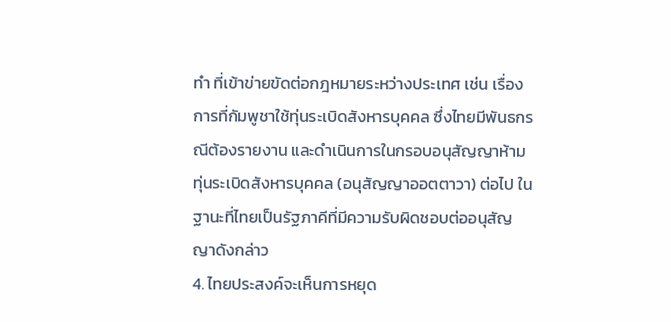ทำ ที่เข้าข่ายขัดต่อกฎหมายระหว่างประเทศ เช่น เรื่องการที่กัมพูชาใช้ทุ่นระเบิดสังหารบุคคล ซึ่งไทยมีพันธกรณีต้องรายงาน และดำเนินการในกรอบอนุสัญญาห้ามทุ่นระเบิดสังหารบุคคล (อนุสัญญาออตตาวา) ต่อไป ในฐานะที่ไทยเป็นรัฐภาคีที่มีความรับผิดชอบต่ออนุสัญญาดังกล่าว
4. ไทยประสงค์จะเห็นการหยุด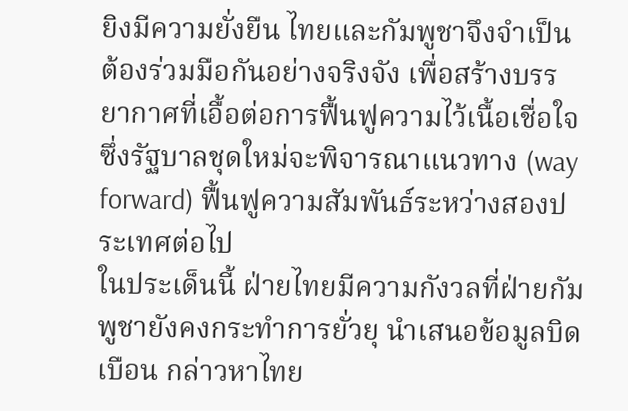ยิงมีความยั่งยืน ไทยและกัมพูชาจึงจำเป็นต้องร่วมมือกันอย่างจริงจัง เพื่อสร้างบรรยากาศที่เอื้อต่อการฟื้นฟูความไว้เนื้อเชื่อใจ ซึ่งรัฐบาลชุดใหม่จะพิจารณาแนวทาง (way forward) ฟื้นฟูความสัมพันธ์ระหว่างสองประเทศต่อไป
ในประเด็นนี้ ฝ่ายไทยมีความกังวลที่ฝ่ายกัมพูชายังคงกระทำการยั่วยุ นำเสนอข้อมูลบิดเบือน กล่าวหาไทย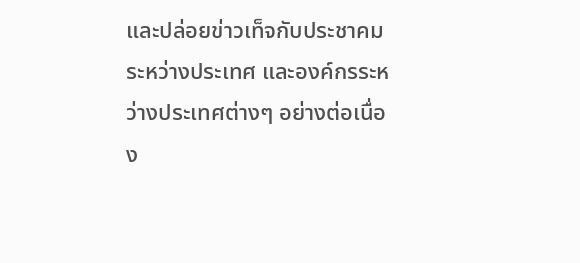และปล่อยข่าวเท็จกับประชาคมระหว่างประเทศ และองค์กรระหว่างประเทศต่างๆ อย่างต่อเนื่อง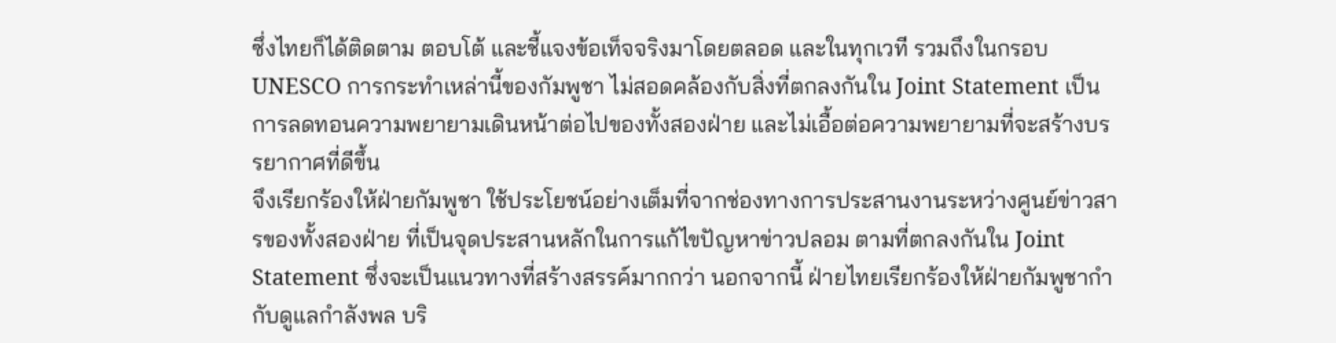ซึ่งไทยก็ได้ติดตาม ตอบโต้ และชี้แจงข้อเท็จจริงมาโดยตลอด และในทุกเวที รวมถึงในกรอบ UNESCO การกระทำเหล่านี้ของกัมพูชา ไม่สอดคล้องกับสิ่งที่ตกลงกันใน Joint Statement เป็นการลดทอนความพยายามเดินหน้าต่อไปของทั้งสองฝ่าย และไม่เอื้อต่อความพยายามที่จะสร้างบรรยากาศที่ดีขึ้น
จึงเรียกร้องให้ฝ่ายกัมพูชา ใช้ประโยชน์อย่างเต็มที่จากช่องทางการประสานงานระหว่างศูนย์ข่าวสารของทั้งสองฝ่าย ที่เป็นจุดประสานหลักในการแก้ไขปัญหาข่าวปลอม ตามที่ตกลงกันใน Joint Statement ซึ่งจะเป็นแนวทางที่สร้างสรรค์มากกว่า นอกจากนี้ ฝ่ายไทยเรียกร้องให้ฝ่ายกัมพูชากำกับดูแลกำลังพล บริ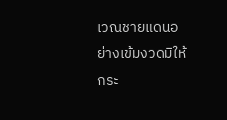เวณชายแดนอย่างเข้มงวดมิให้กระ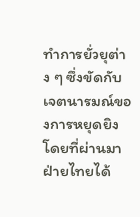ทำการยั่วยุต่าง ๆ ซึ่งขัดกับเจตนารมณ์ของการหยุดยิง โดยที่ผ่านมาฝ่ายไทยได้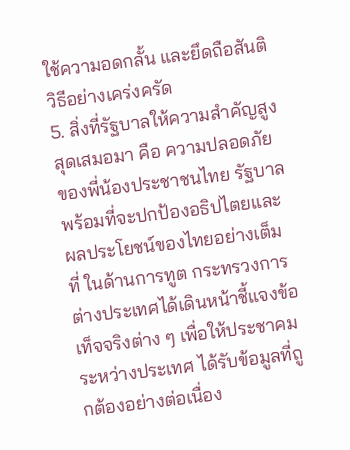ใช้ความอดกลั้น และยึดถือสันติวิธีอย่างเคร่งครัด
5. สิ่งที่รัฐบาลให้ความสำคัญสูงสุดเสมอมา คือ ความปลอดภัยของพี่น้องประชาชนไทย รัฐบาลพร้อมที่จะปกป้องอธิปไตยและผลประโยชน์ของไทยอย่างเต็มที่ ในด้านการทูต กระทรวงการต่างประเทศได้เดินหน้าชี้แจงข้อเท็จจริงต่าง ๆ เพื่อให้ประชาคมระหว่างประเทศ ได้รับข้อมูลที่ถูกต้องอย่างต่อเนื่อง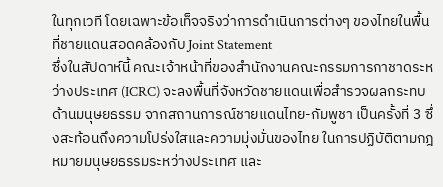ในทุกเวที โดยเฉพาะข้อเท็จจริงว่าการดำเนินการต่างๆ ของไทยในพื้นที่ชายแดนสอดคล้องกับ Joint Statement
ซึ่งในสัปดาห์นี้ คณะเจ้าหน้าที่ของสำนักงานคณะกรรมการกาชาดระหว่างประเทศ (ICRC) จะลงพื้นที่จังหวัดชายแดนเพื่อสำรวจผลกระทบด้านมนุษยธรรม จากสถานการณ์ชายแดนไทย-กัมพูชา เป็นครั้งที่ 3 ซึ่งสะท้อนถึงความโปร่งใสและความมุ่งมั่นของไทย ในการปฏิบัติตามกฎหมายมนุษยธรรมระหว่างประเทศ และ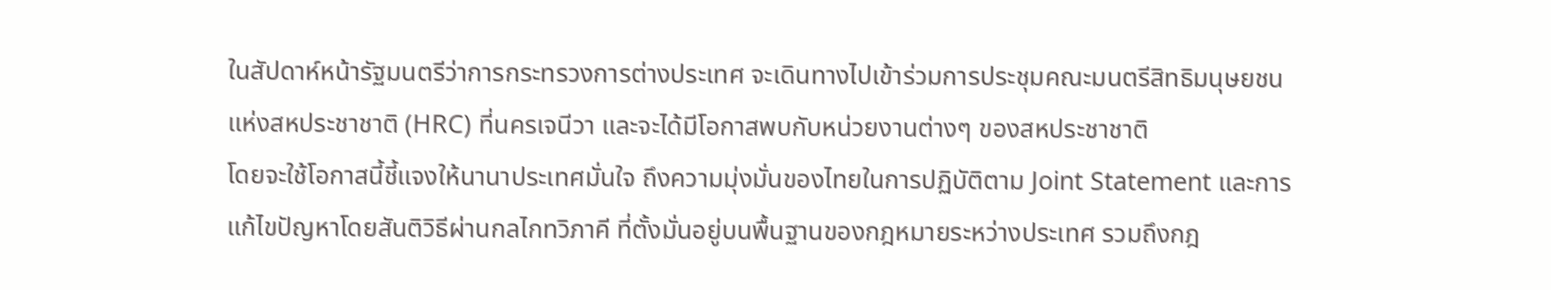ในสัปดาห์หน้ารัฐมนตรีว่าการกระทรวงการต่างประเทศ จะเดินทางไปเข้าร่วมการประชุมคณะมนตรีสิทธิมนุษยชนแห่งสหประชาชาติ (HRC) ที่นครเจนีวา และจะได้มีโอกาสพบกับหน่วยงานต่างๆ ของสหประชาชาติ
โดยจะใช้โอกาสนี้ชี้แจงให้นานาประเทศมั่นใจ ถึงความมุ่งมั่นของไทยในการปฏิบัติตาม Joint Statement และการแก้ไขปัญหาโดยสันติวิธีผ่านกลไกทวิภาคี ที่ตั้งมั่นอยู่บนพื้นฐานของกฎหมายระหว่างประเทศ รวมถึงกฎ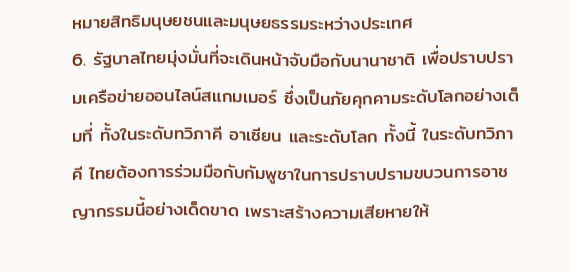หมายสิทธิมนุษยชนและมนุษยธรรมระหว่างประเทศ
6. รัฐบาลไทยมุ่งมั่นที่จะเดินหน้าจับมือกับนานาชาติ เพื่อปราบปรามเครือข่ายออนไลน์สแกมเมอร์ ซึ่งเป็นภัยคุกคามระดับโลกอย่างเต็มที่ ทั้งในระดับทวิภาคี อาเซียน และระดับโลก ทั้งนี้ ในระดับทวิภาคี ไทยต้องการร่วมมือกับกัมพูชาในการปราบปรามขบวนการอาชญากรรมนี้อย่างเด็ดขาด เพราะสร้างความเสียหายให้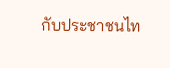กับประชาชนไท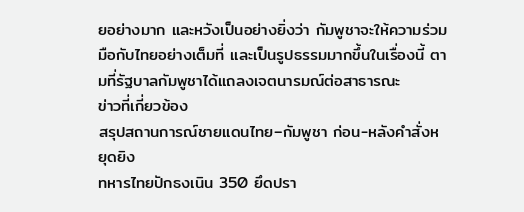ยอย่างมาก และหวังเป็นอย่างยิ่งว่า กัมพูชาจะให้ความร่วมมือกับไทยอย่างเต็มที่ และเป็นรูปธรรมมากขึ้นในเรื่องนี้ ตามที่รัฐบาลกัมพูชาได้แถลงเจตนารมณ์ต่อสาธารณะ
ข่าวที่เกี่ยวข้อง
สรุปสถานการณ์ชายแดนไทย–กัมพูชา ก่อน-หลังคำสั่งหยุดยิง
ทหารไทยปักธงเนิน 350 ยึดปรา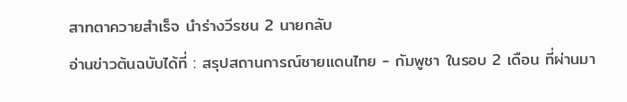สาทตาควายสำเร็จ นำร่างวีรชน 2 นายกลับ
อ่านข่าวต้นฉบับได้ที่ : สรุปสถานการณ์ชายแดนไทย - กัมพูชา ในรอบ 2 เดือน ที่ผ่านมา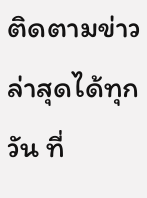ติดตามข่าวล่าสุดได้ทุกวัน ที่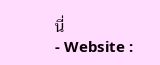นี่
- Website :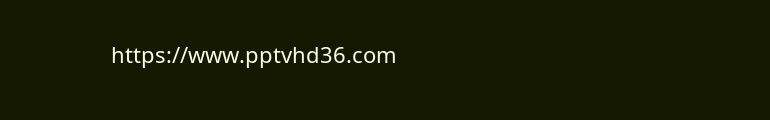https://www.pptvhd36.com